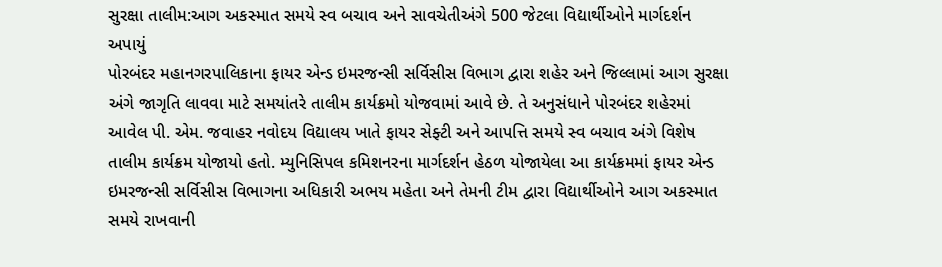સુરક્ષા તાલીમ:આગ અકસ્માત સમયે સ્વ બચાવ અને સાવચેતીઅંગે 500 જેટલા વિદ્યાર્થીઓને માર્ગદર્શન અપાયું
પોરબંદર મહાનગરપાલિકાના ફાયર એન્ડ ઇમરજન્સી સર્વિસીસ વિભાગ દ્વારા શહેર અને જિલ્લામાં આગ સુરક્ષા અંગે જાગૃતિ લાવવા માટે સમયાંતરે તાલીમ કાર્યક્રમો યોજવામાં આવે છે. તે અનુસંધાને પોરબંદર શહેરમાં આવેલ પી. એમ. જવાહર નવોદય વિદ્યાલય ખાતે ફાયર સેફ્ટી અને આપત્તિ સમયે સ્વ બચાવ અંગે વિશેષ તાલીમ કાર્યક્રમ યોજાયો હતો. મ્યુનિસિપલ કમિશનરના માર્ગદર્શન હેઠળ યોજાયેલા આ કાર્યક્રમમાં ફાયર એન્ડ ઇમરજન્સી સર્વિસીસ વિભાગના અધિકારી અભય મહેતા અને તેમની ટીમ દ્વારા વિદ્યાર્થીઓને આગ અકસ્માત સમયે રાખવાની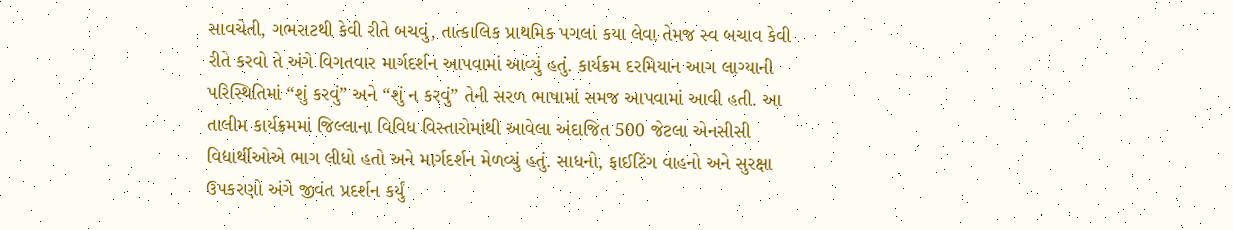સાવચેતી, ગભરાટથી કેવી રીતે બચવું, તાત્કાલિક પ્રાથમિક પગલાં કયા લેવા તેમજ સ્વ બચાવ કેવી રીતે કરવો તે અંગે વિગતવાર માર્ગદર્શન આપવામાં આવ્યું હતું. કાર્યક્રમ દરમિયાન આગ લાગ્યાની પરિસ્થિતિમાં “શું કરવું” અને “શું ન કરવું” તેની સરળ ભાષામાં સમજ આપવામાં આવી હતી. આ તાલીમ કાર્યક્રમમાં જિલ્લાના વિવિધ વિસ્તારોમાંથી આવેલા અંદાજિત 500 જેટલા એનસીસી વિદ્યાર્થીઓએ ભાગ લીધો હતો અને માર્ગદર્શન મેળવ્યું હતું. સાધનો, ફાઈટિંગ વાહનો અને સુરક્ષા ઉપકરણો અંગે જીવંત પ્રદર્શન કર્યું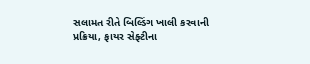સલામત રીતે બિલ્ડિંગ ખાલી કરવાની પ્રક્રિયા, ફાયર સેફ્ટીના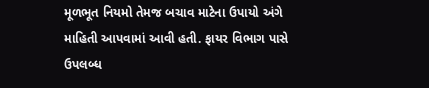મૂળભૂત નિયમો તેમજ બચાવ માટેના ઉપાયો અંગે માહિતી આપવામાં આવી હતી. ફાયર વિભાગ પાસે ઉપલબ્ધ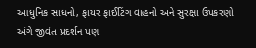આધુનિક સાધનો, ફાયર ફાઈટિંગ વાહનો અને સુરક્ષા ઉપકરણો અંગે જીવંત પ્રદર્શન પણ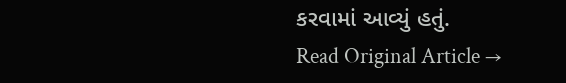કરવામાં આવ્યું હતું.
Read Original Article →